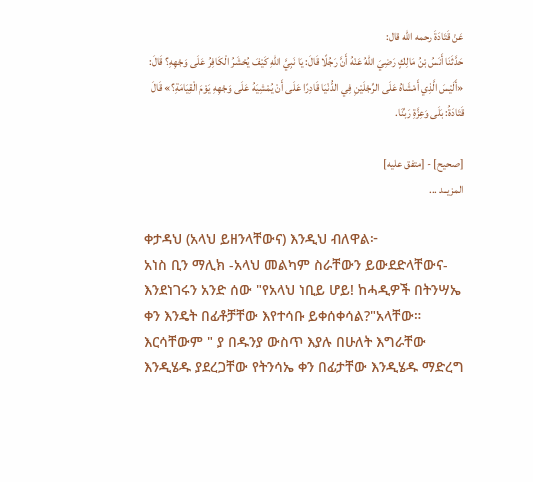عَنْ ‌قَتَادَةَ رحمه الله قال:
حَدَّثَنَا ‌أَنَسُ بْنُ مَالِكٍ رَضِيَ اللهُ عَنْهُ أَنَّ رَجُلًا قَالَ: يَا نَبِيَّ اللهِ كَيْفَ يُحْشَرُ الْكَافِرُ عَلَى وَجْهِهِ؟ قَالَ: «أَلَيْسَ الَّذِي أَمْشَاهُ عَلَى الرِّجْلَيْنِ فِي الدُّنْيَا قَادِرًا عَلَى أَنْ يُمْشِيَهُ عَلَى وَجْهِهِ يَوْمَ الْقِيَامَةِ؟» قَالَ قَتَادَةُ: بَلَى وَعِزَّةِ رَبِّنَا.

[صحيح] - [متفق عليه]
المزيــد ...

ቀታዳህ (አላህ ይዘንላቸውና) እንዲህ ብለዋል፦
አነስ ቢን ማሊክ -አላህ መልካም ስራቸውን ይውደድላቸውና- እንደነገሩን አንድ ሰው "የአላህ ነቢይ ሆይ! ከሓዲዎች በትንሣኤ ቀን እንዴት በፊቶቻቸው እየተሳቡ ይቀሰቀሳል?"አላቸው። እርሳቸውም " ያ በዱንያ ውስጥ እያሉ በሁለት እግራቸው እንዲሄዱ ያደረጋቸው የትንሳኤ ቀን በፊታቸው እንዲሄዱ ማድረግ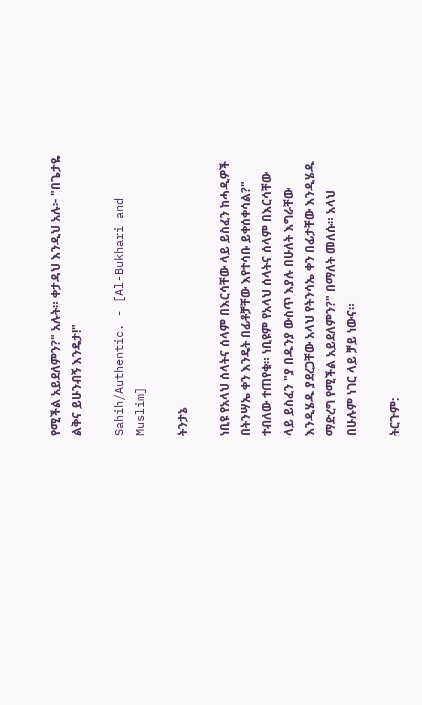የሚችል አይደለምን?" አሉት። ቀታዳህ እንዲህ አሉ፦ "በጌታዬ ልቅና ይሁንብኝ እንዴታ!"

Sahih/Authentic. - [Al-Bukhari and Muslim]

ትንታኔ

ነቢዩ የአላህ ሰላትና ሰላም በእርሳቸው ላይ ይስፈን ከሓዲዎች በትንሣኤ ቀን እንዴት በፊቶቻቸው እየተሳቡ ይቀሰቀሳል?" ተብለው ተጠየቁ። ነቢዩም የአላህ ሰላትና ሰላም በእርሳቸው ላይ ይስፈን "ያ በዱንያ ውስጥ እያሉ በሁለት እግራቸው እንዲሄዱ ያደረጋቸው አላህ የትንሳኤ ቀን በፊታቸው እንዲሄዱ ማድረግ የሚችል አይደለምን?" በማለት መለሱ። አላህ በሁሉም ነገር ላይ ቻይ ነውና።

ትርጉም: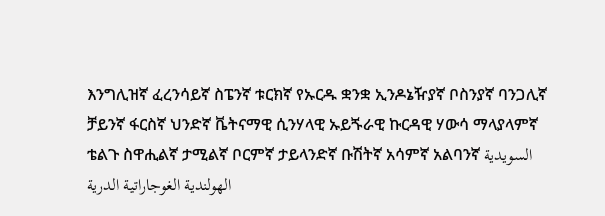እንግሊዝኛ ፈረንሳይኛ ስፔንኛ ቱርክኛ የኡርዱ ቋንቋ ኢንዶኔዥያኛ ቦስንያኛ ባንጋሊኛ ቻይንኛ ፋርስኛ ህንድኛ ቬትናማዊ ሲንሃላዊ ኡይጙራዊ ኩርዳዊ ሃውሳ ማላያላምኛ ቴልጉ ስዋሒልኛ ታሚልኛ ቦርምኛ ታይላንድኛ ቡሽትኛ አሳምኛ አልባንኛ السويدية الهولندية الغوجاراتية الدرية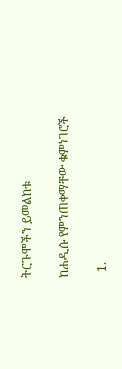ትርጉሞችን ይመልከቱ

ከሐዲሱ የምንጠቀማቸው ቁምነገሮች

  1.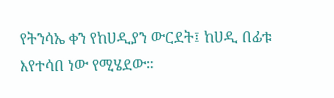የትንሳኤ ቀን የከሀዲያን ውርደት፤ ከሀዲ በፊቱ እየተሳበ ነው የሚሄደው።